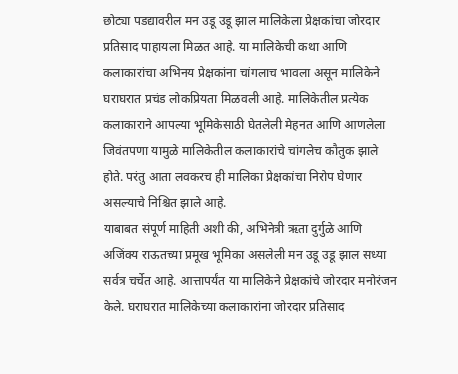छोट्या पडद्यावरील मन उडू उडू झाल मालिकेला प्रेक्षकांचा जोरदार प्रतिसाद पाहायला मिळत आहे. या मालिकेची कथा आणि कलाकारांचा अभिनय प्रेक्षकांना चांगलाच भावला असून मालिकेने घराघरात प्रचंड लोकप्रियता मिळवली आहे. मालिकेतील प्रत्येक कलाकाराने आपल्या भूमिकेसाठी घेतलेली मेहनत आणि आणलेला जिवंतपणा यामुळे मालिकेतील कलाकारांचे चांगलेच कौतुक झाले होते. परंतु आता लवकरच ही मालिका प्रेक्षकांचा निरोप घेणार असल्याचे निश्चित झाले आहे.
याबाबत संपूर्ण माहिती अशी की, अभिनेत्री ऋता दुर्गुळे आणि अजिंक्य राऊतच्या प्रमूख भूमिका असलेली मन उडू उडू झाल सध्या सर्वत्र चर्चेत आहे. आत्तापर्यंत या मालिकेने प्रेक्षकांचे जोरदार मनोरंजन केले. घराघरात मालिकेच्या कलाकारांना जोरदार प्रतिसाद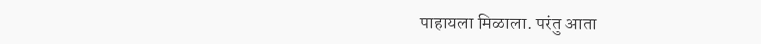पाहायला मिळाला. परंतु आता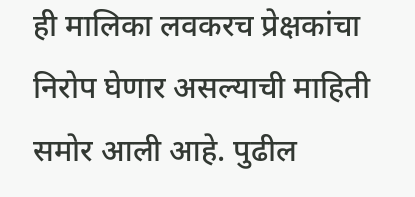ही मालिका लवकरच प्रेक्षकांचा निरोप घेणार असल्याची माहिती समोर आली आहे. पुढील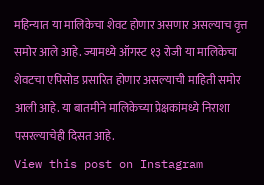महिन्यात या मालिकेचा शेवट होणार असणार असल्याच वृत्त समोर आले आहे. ज्यामध्ये ऑगस्ट १३ रोजी या मालिकेचा शेवटचा एपिसोड प्रसारित होणार असल्याची माहिती समोर आली आहे. या बातमीने मालिकेच्या प्रेक्षकांमध्ये निराशा पसरल्याचेही दिसत आहे.
View this post on Instagram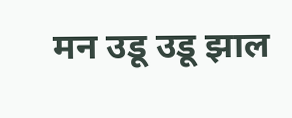मन उडू उडू झाल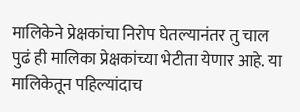मालिकेने प्रेक्षकांचा निरोप घेतल्यानंतर तु चाल पुढं ही मालिका प्रेक्षकांच्या भेटीता येणार आहे. या मालिकेतून पहिल्यांदाच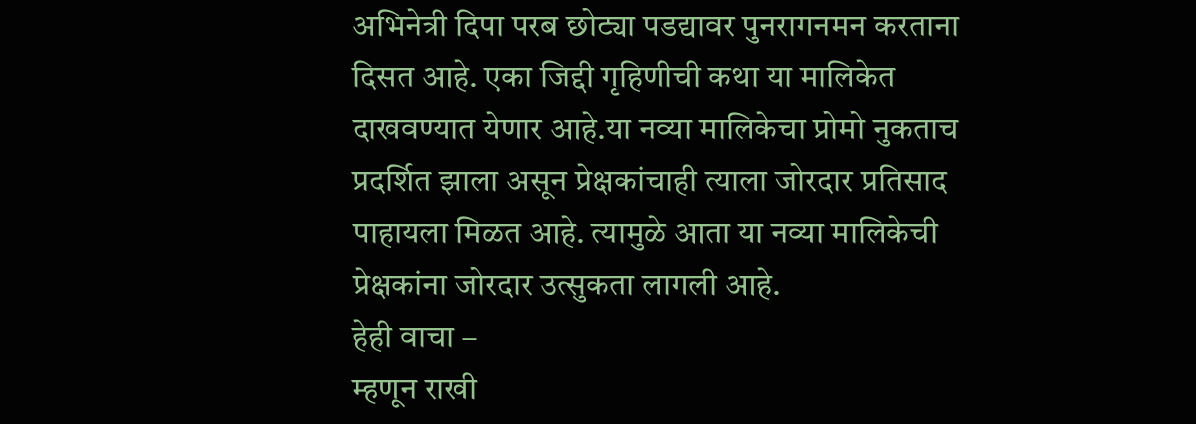अभिनेत्री दिपा परब छोट्या पडद्यावर पुनरागनमन करताना दिसत आहे. एका जिद्दी गृहिणीची कथा या मालिकेत दाखवण्यात येणार आहे.या नव्या मालिकेचा प्रोमो नुकताच प्रदर्शित झाला असून प्रेक्षकांचाही त्याला जोरदार प्रतिसाद पाहायला मिळत आहे. त्यामुळे आता या नव्या मालिकेची प्रेक्षकांना जोरदार उत्सुकता लागली आहे.
हेही वाचा –
म्हणून राखी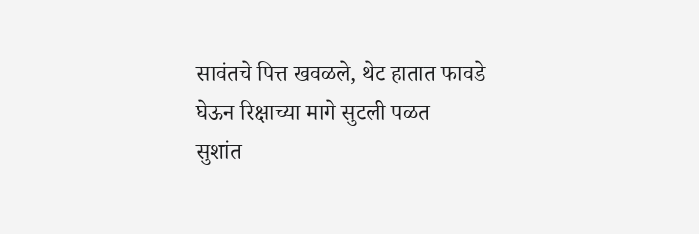सावंतचे पित्त खवळले, थेट हातात फावडे घेऊन रिक्षाच्या मागे सुटली पळत
सुशांत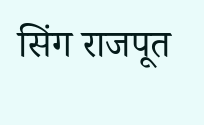सिंग राजपूत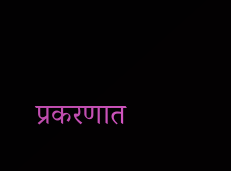प्रकरणात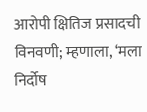आरोपी क्षितिज प्रसादची विनवणी; म्हणाला, ‘मला निर्दोष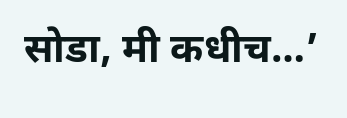सोडा, मी कधीच…’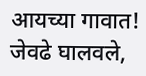आयच्या गावात! जेवढे घालवले,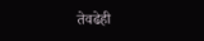तेवढेही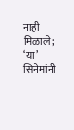नाही मिळाले; ‘या’ सिनेमांनी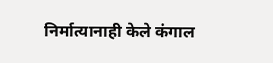निर्मात्यानाही केले कंगाल